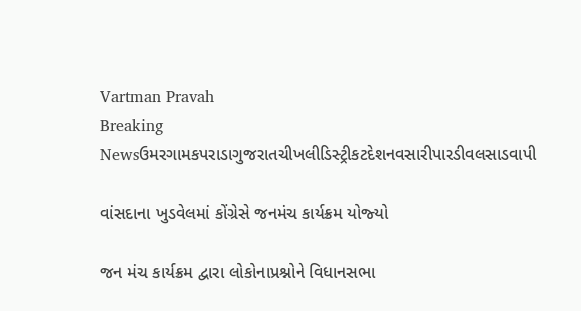Vartman Pravah
Breaking Newsઉમરગામકપરાડાગુજરાતચીખલીડિસ્ટ્રીકટદેશનવસારીપારડીવલસાડવાપી

વાંસદાના ખુડવેલમાં કોંગ્રેસે જનમંચ કાર્યક્રમ યોજ્‍યો

જન મંચ કાર્યક્રમ દ્વારા લોકોનાપ્રશ્નોને વિધાનસભા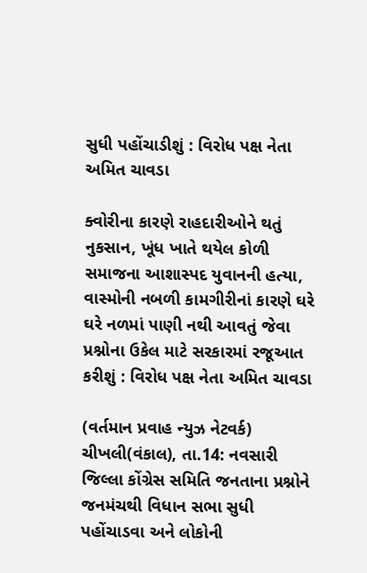સુધી પહોંચાડીશું : વિરોધ પક્ષ નેતા અમિત ચાવડા

ક્‍વોરીના કારણે રાહદારીઓને થતું નુકસાન, ખૂંધ ખાતે થયેલ કોળી સમાજના આશાસ્‍પદ યુવાનની હત્‍યા, વાસ્‍મોની નબળી કામગીરીનાં કારણે ઘરે ઘરે નળમાં પાણી નથી આવતું જેવા પ્રશ્નોના ઉકેલ માટે સરકારમાં રજૂઆત કરીશું : વિરોધ પક્ષ નેતા અમિત ચાવડા

(વર્તમાન પ્રવાહ ન્‍યુઝ નેટવર્ક)
ચીખલી(વંકાલ), તા.14: નવસારી જિલ્લા કોંગ્રેસ સમિતિ જનતાના પ્રશ્નોને જનમંચથી વિધાન સભા સુધી પહોંચાડવા અને લોકોની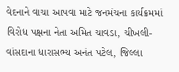વેદનાને વાચા આપવા માટે જનમંચના કાર્યક્રમમાં વિરોધ પક્ષના નેતા અમિત ચાવડા, ચીખલી-વાંસદાના ધારાસભ્‍ય અનંત પટેલ, જિલ્લા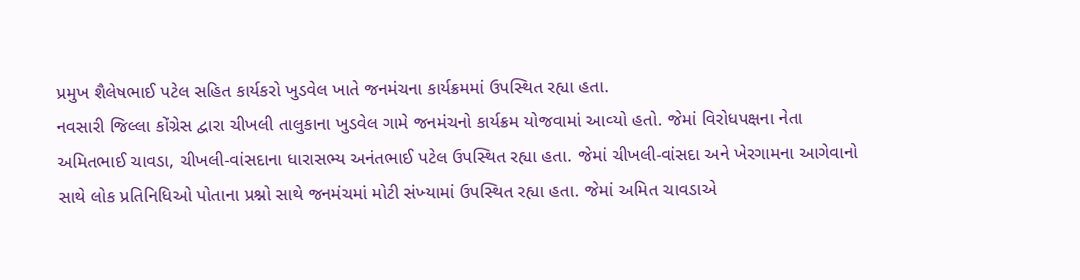પ્રમુખ શૈલેષભાઈ પટેલ સહિત કાર્યકરો ખુડવેલ ખાતે જનમંચના કાર્યક્રમમાં ઉપસ્‍થિત રહ્યા હતા.
નવસારી જિલ્લા કોંગ્રેસ દ્વારા ચીખલી તાલુકાના ખુડવેલ ગામે જનમંચનો કાર્યક્રમ યોજવામાં આવ્‍યો હતો. જેમાં વિરોધપક્ષના નેતા અમિતભાઈ ચાવડા, ચીખલી-વાંસદાના ધારાસભ્‍ય અનંતભાઈ પટેલ ઉપસ્‍થિત રહ્યા હતા. જેમાં ચીખલી-વાંસદા અને ખેરગામના આગેવાનો સાથે લોક પ્રતિનિધિઓ પોતાના પ્રશ્નો સાથે જનમંચમાં મોટી સંખ્‍યામાં ઉપસ્‍થિત રહ્યા હતા. જેમાં અમિત ચાવડાએ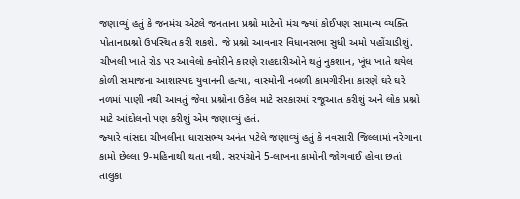જણાવ્‍યું હતું કે જનમંચ એટલે જનતાના પ્રશ્નો માટેનો મંચ જ્‍યાં કોઈપણ સામાન્‍ય વ્‍યક્‍તિ પોતાનાપ્રશ્નો ઉપસ્‍થિત કરી શકશે. જે પ્રશ્નો આવનાર વિધાનસભા સુધી અમો પહોંચાડીશું. ચીખલી ખાતે રોડ પર આવેલો ક્‍વોરીને કારણે રાહદારીઓને થતું નુકશાન, ખૂંધ ખાતે થયેલ કોળી સમાજના આશાસ્‍પદ યુવાનની હત્‍યા, વાસ્‍મોની નબળી કામગીરીના કારણે ઘરે ઘરે નળમાં પાણી નથી આવતું જેવા પ્રશ્નોના ઉકેલ માટે સરકારમાં રજૂઆત કરીશું અને લોક પ્રશ્નો માટે આંદોલનો પણ કરીશું એમ જણાવ્‍યું હતં.
જ્‍યારે વાંસદા ચીખલીના ધારાસભ્‍ય અનંત પટેલે જણાવ્‍યું હતું કે નવસારી જિલ્લામાં નરેગાના કામો છેલ્લા 9-મહિનાથી થતા નથી. સરપંચોને 5-લાખના કામોની જોગવાઈ હોવા છતાં તાલુકા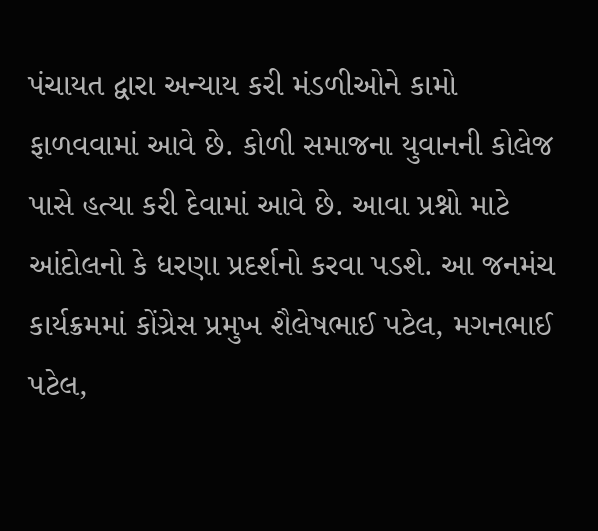પંચાયત દ્વારા અન્‍યાય કરી મંડળીઓને કામો ફાળવવામાં આવે છે. કોળી સમાજના યુવાનની કોલેજ પાસે હત્‍યા કરી દેવામાં આવે છે. આવા પ્રશ્નો માટે આંદોલનો કે ધરણા પ્રદર્શનો કરવા પડશે. આ જનમંચ કાર્યક્રમમાં કોંગ્રેસ પ્રમુખ શૈલેષભાઈ પટેલ, મગનભાઈ પટેલ,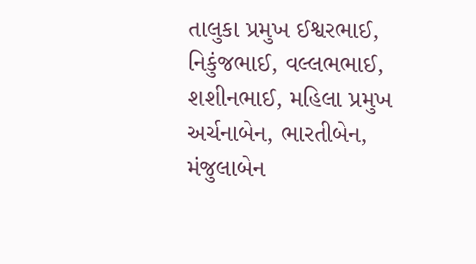તાલુકા પ્રમુખ ઈશ્વરભાઈ, નિકુંજભાઈ, વલ્લભભાઈ, શશીનભાઈ, મહિલા પ્રમુખ અર્ચનાબેન, ભારતીબેન, મંજુલાબેન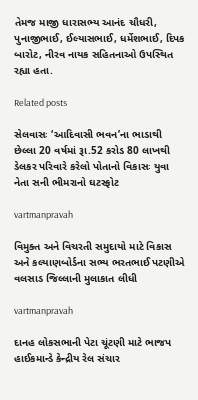તેમજ માજી ધારાસભ્‍ય આનંદ ચૌધરી, પુનાજીભાઈ, ઈલ્‍યાસભાઈ, ધર્મેશભાઈ, દિપક બારોટ, નીરવ નાયક સહિતનાઓ ઉપસ્‍થિત રહ્યા હતા.

Related posts

સેલવાસઃ ‘આદિવાસી ભવન’ના ભાડાથી છેલ્લા 20 વર્ષમાં રૂા.52 કરોડ 80 લાખથી ડેલકર પરિવારે કરેલો પોતાનો વિકાસઃ યુવા નેતા સની ભીમરાનો ઘટસ્‍ફોટ

vartmanpravah

વિમુક્‍ત અને વિચરતી સમુદાયો માટે વિકાસ અને કલ્‍યાણબોર્ડના સભ્‍ય ભરતભાઈ પટણીએ વલસાડ જિલ્લાની મુલાકાત લીધી

vartmanpravah

દાનહ લોકસભાની પેટા ચૂંટણી માટે ભાજપ હાઈકમાન્‍ડે કેન્‍દ્રીય રેલ સંચાર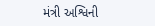મંત્રી અશ્વિની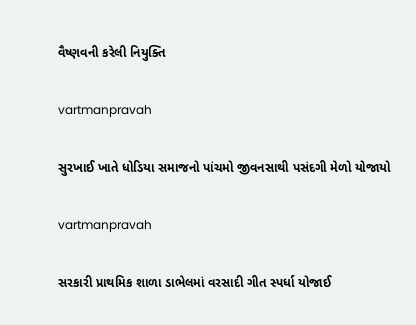વૈષ્‍ણવની કરેલી નિયુક્‍તિ

vartmanpravah

સુરખાઈ ખાતે ધોડિયા સમાજનો પાંચમો જીવનસાથી પસંદગી મેળો યોજાયો

vartmanpravah

સરકારી પ્રાથમિક શાળા ડાભેલમાં વરસાદી ગીત સ્‍પર્ધા યોજાઈ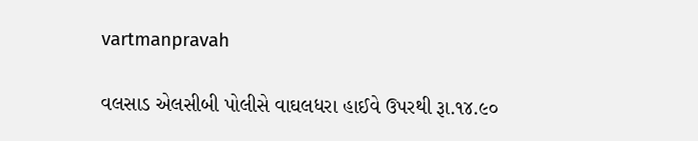vartmanpravah

વલસાડ એલસીબી પોલીસે વાઘલધરા હાઈવે ઉપરથી રૂા.૧૪.૯૦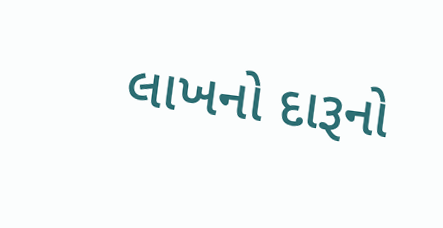લાખનો દારૂનો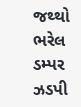જથ્થો ભરેલ ડમ્પર ઝડપી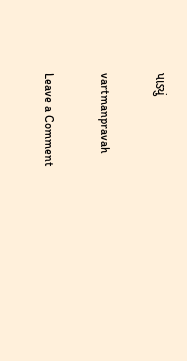પાડ્યું

vartmanpravah

Leave a Comment